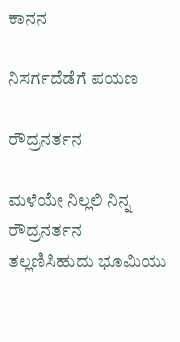ಕಾನನ

ನಿಸರ್ಗದೆಡೆಗೆ ಪಯಣ

ರೌದ್ರನರ್ತನ

ಮಳೆಯೇ ನಿಲ್ಲಲಿ ನಿನ್ನ ರೌದ್ರನರ್ತನ
ತಲ್ಲಣಿಸಿಹುದು ಭೂಮಿಯು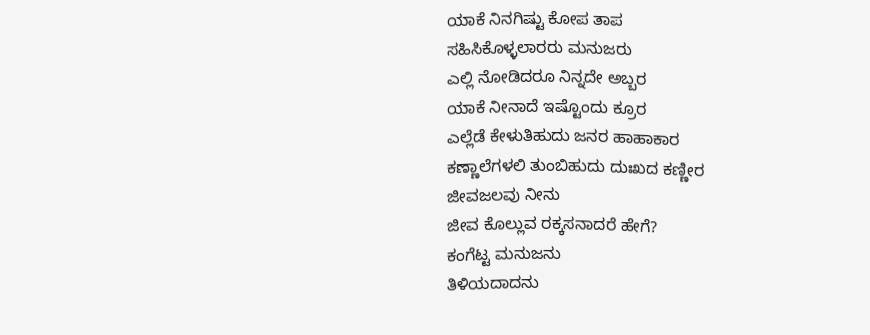ಯಾಕೆ ನಿನಗಿಷ್ಟು ಕೋಪ ತಾಪ
ಸಹಿಸಿಕೊಳ್ಳಲಾರರು ಮನುಜರು
ಎಲ್ಲಿ ನೋಡಿದರೂ ನಿನ್ನದೇ ಅಬ್ಬರ
ಯಾಕೆ ನೀನಾದೆ ಇಷ್ಟೊಂದು ಕ್ರೂರ
ಎಲ್ಲೆಡೆ ಕೇಳುತಿಹುದು ಜನರ ಹಾಹಾಕಾರ
ಕಣ್ಣಾಲೆಗಳಲಿ ತುಂಬಿಹುದು ದುಃಖದ ಕಣ್ಣೀರ
ಜೀವಜಲವು ನೀನು
ಜೀವ ಕೊಲ್ಲುವ ರಕ್ಕಸನಾದರೆ ಹೇಗೆ?
ಕಂಗೆಟ್ಟ ಮನುಜನು
ತಿಳಿಯದಾದನು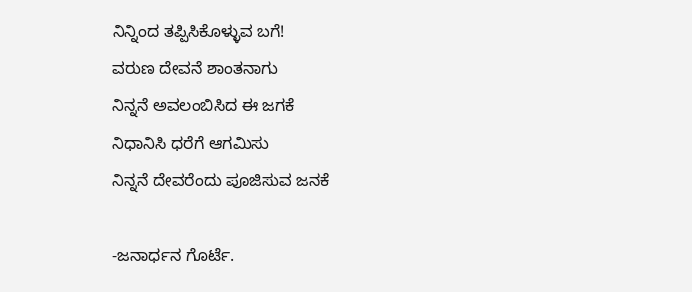ನಿನ್ನಿಂದ ತಪ್ಪಿಸಿಕೊಳ್ಳುವ ಬಗೆ!
ವರುಣ ದೇವನೆ ಶಾಂತನಾಗು
ನಿನ್ನನೆ ಅವಲಂಬಿಸಿದ ಈ ಜಗಕೆ
ನಿಧಾನಿಸಿ ಧರೆಗೆ ಆಗಮಿಸು
ನಿನ್ನನೆ ದೇವರೆಂದು ಪೂಜಿಸುವ ಜನಕೆ

-ಜನಾರ್ಧನ ಗೊರ್ಟೆ.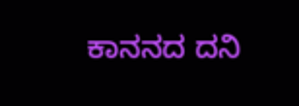ಕಾನನದ ದನಿ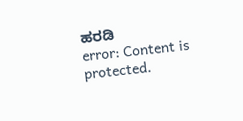ಹರಡಿ
error: Content is protected.